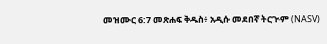መዝሙር 6:7 መጽሐፍ ቅዱስ፥ አዲሱ መደበኛ ትርጒም (NASV)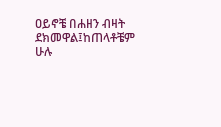ዐይኖቼ በሐዘን ብዛት ደክመዋል፤ከጠላቶቼም ሁሉ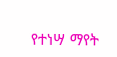የተነሣ ማየት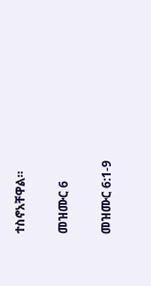ተስኖአቸዋል።

መዝሙር 6

መዝሙር 6:1-9